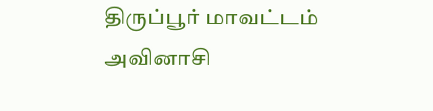திருப்பூர் மாவட்டம் அவினாசி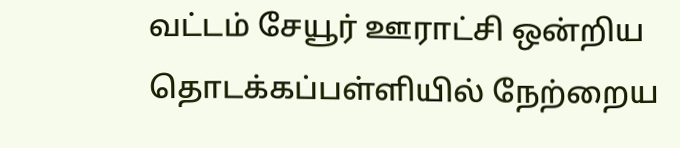வட்டம் சேயூர் ஊராட்சி ஒன்றிய தொடக்கப்பள்ளியில் நேற்றைய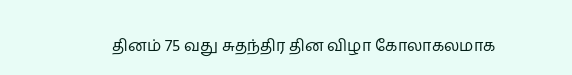தினம் 75 வது சுதந்திர தின விழா கோலாகலமாக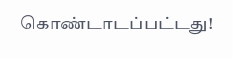கொண்டாடப்பட்டது!